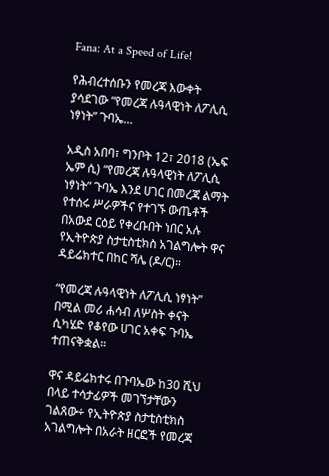Fana: At a Speed of Life!

የሕብረተሰቡን የመረጃ እውቀት ያሳደገው “የመረጃ ሉዓላዊነት ለፖሊሲ ነፃነት” ጉባኤ…

አዲስ አበባ፣ ግንቦት 12፣ 2018 (ኤፍ ኤም ሲ) “የመረጃ ሉዓላዊነት ለፖሊሲ ነፃነት” ጉባኤ እንደ ሀገር በመረጃ ልማት የተሰሩ ሥራዎችና የተገኙ ውጤቶች በአውደ ርዕይ የቀረቡበት ነበር አሉ የኢትዮጵያ ስታቲስቲክስ አገልግሎት ዋና ዳይሬክተር በከር ሻሌ (ዶ/ር)።

“የመረጃ ሉዓላዊነት ለፖሊሲ ነፃነት” በሚል መሪ ሐሳብ ለሦስት ቀናት ሲካሄድ የቆየው ሀገር አቀፍ ጉባኤ ተጠናቅቋል።

ዋና ዳይሬክተሩ በጉባኤው ከ30 ሺህ በላይ ተሳታፊዎች መገኘታቸውን ገልጸው÷ የኢትዮጵያ ስታቲስቲክስ አገልግሎት በአራት ዘርፎች የመረጃ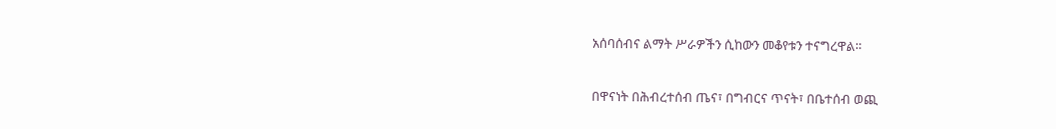አሰባሰብና ልማት ሥራዎችን ሲከውን መቆየቱን ተናግረዋል።

በዋናነት በሕብረተሰብ ጤና፣ በግብርና ጥናት፣ በቤተሰብ ወጪ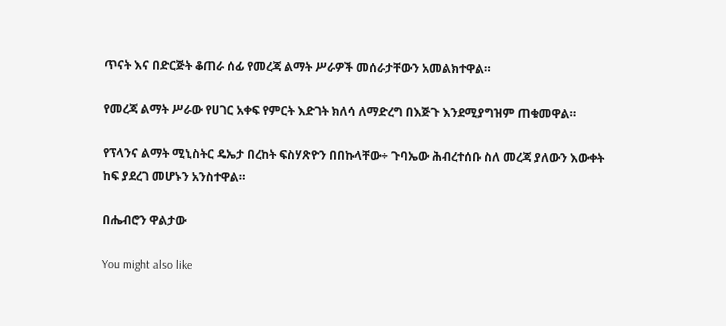ጥናት እና በድርጅት ቆጠራ ሰፊ የመረጃ ልማት ሥራዎች መሰራታቸውን አመልክተዋል።

የመረጃ ልማት ሥራው የሀገር አቀፍ የምርት እድገት ክለሳ ለማድረግ በእጅጉ እንደሚያግዝም ጠቁመዋል።

የፕላንና ልማት ሚኒስትር ዴኤታ በረከት ፍስሃጽዮን በበኩላቸው÷ ጉባኤው ሕብረተሰቡ ስለ መረጃ ያለውን እውቀት ከፍ ያደረገ መሆኑን አንስተዋል።

በሔብሮን ዋልታው

You might also like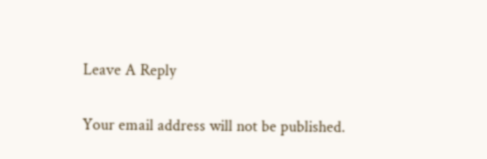Leave A Reply

Your email address will not be published.